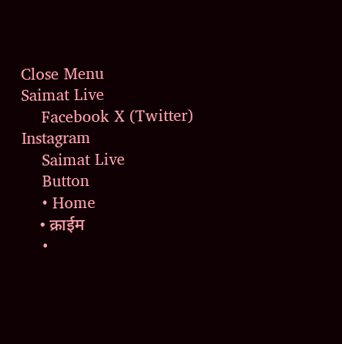Close Menu
Saimat Live
    Facebook X (Twitter) Instagram
    Saimat Live
    Button
    • Home
    • क्राईम
    •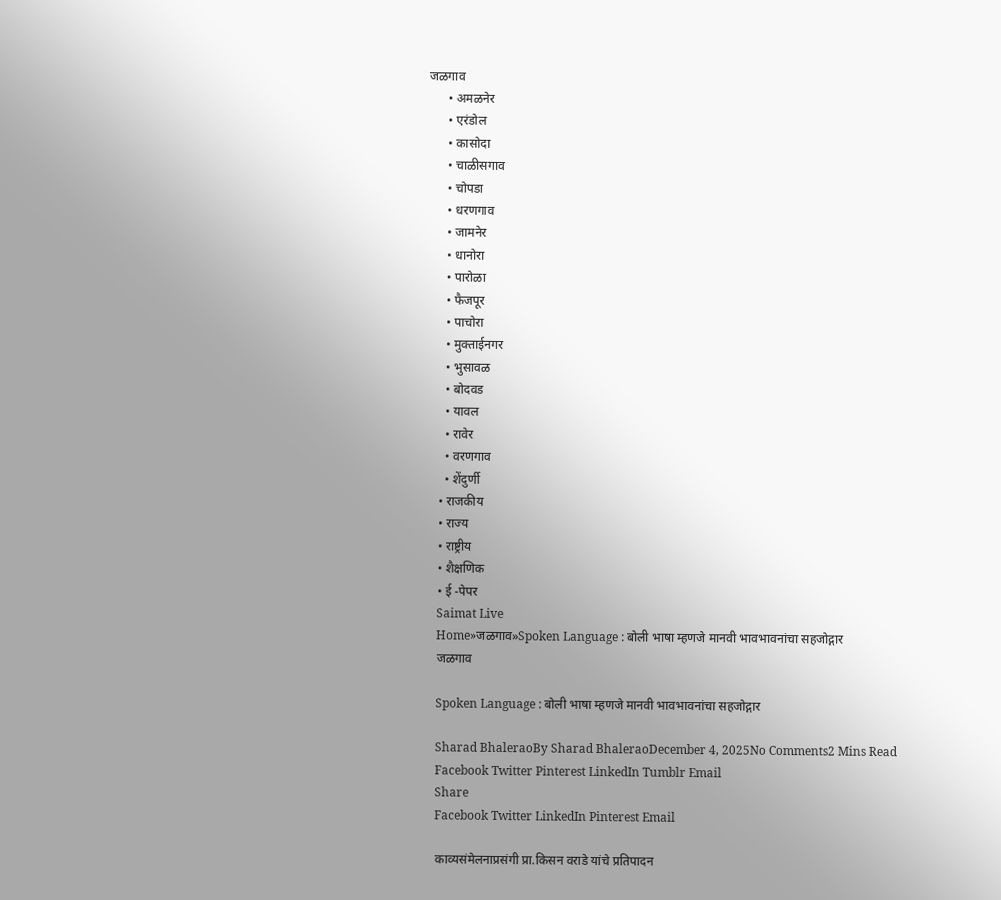जळगाव
      • अमळनेर
      • एरंडोल
      • कासोदा
      • चाळीसगाव
      • चोपडा
      • धरणगाव
      • जामनेर
      • धानोरा
      • पारोळा
      • फैजपूर
      • पाचोरा
      • मुक्ताईनगर
      • भुसावळ
      • बोदवड
      • यावल
      • रावेर
      • वरणगाव
      • शेंदुर्णी
    • राजकीय
    • राज्य
    • राष्ट्रीय
    • शैक्षणिक
    • ई -पेपर
    Saimat Live
    Home»जळगाव»Spoken Language : बोली भाषा म्हणजे मानवी भावभावनांचा सहजोद्गार
    जळगाव

    Spoken Language : बोली भाषा म्हणजे मानवी भावभावनांचा सहजोद्गार

    Sharad BhaleraoBy Sharad BhaleraoDecember 4, 2025No Comments2 Mins Read
    Facebook Twitter Pinterest LinkedIn Tumblr Email
    Share
    Facebook Twitter LinkedIn Pinterest Email

    काव्यसंमेलनाप्रसंगी प्रा.किसन वराडे यांचे प्रतिपादन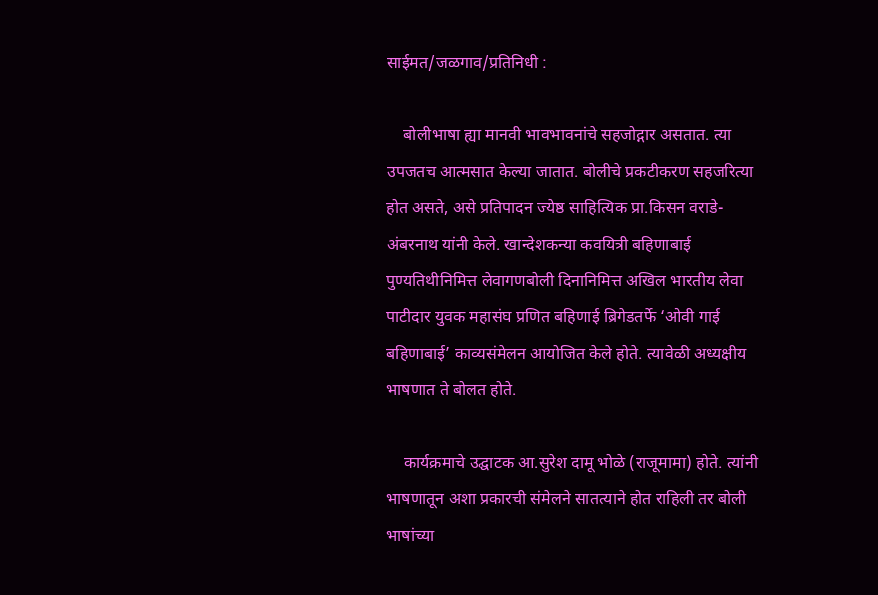साईमत/जळगाव/प्रतिनिधी :

    बोलीभाषा ह्या मानवी भावभावनांचे सहजोद्गार असतात. त्या उपजतच आत्मसात केल्या जातात. बोलीचे प्रकटीकरण सहजरित्या होत असते, असे प्रतिपादन ज्येष्ठ साहित्यिक प्रा.किसन वराडे-अंबरनाथ यांनी केले. खान्देशकन्या कवयित्री बहिणाबाई पुण्यतिथीनिमित्त लेवागणबोली दिनानिमित्त अखिल भारतीय लेवा पाटीदार युवक महासंघ प्रणित बहिणाई ब्रिगेडतर्फे ‘ओवी गाई बहिणाबाई’ काव्यसंमेलन आयोजित केले होते. त्यावेळी अध्यक्षीय भाषणात ते बोलत होते.

    कार्यक्रमाचे उद्घाटक आ.सुरेश दामू भोळे (राजूमामा) होते. त्यांनी भाषणातून अशा प्रकारची संमेलने सातत्याने होत राहिली तर बोली भाषांच्या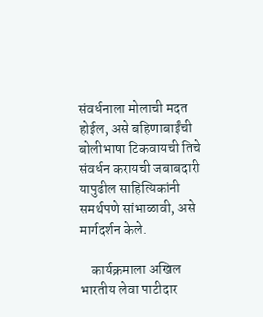संवर्धनाला मोलाची मदत होईल, असे बहिणाबाईंची बोलीभाषा टिकवायची तिचे संवर्धन करायची जबाबदारी यापुढील साहित्यिकांनी समर्थपणे सांभाळावी, असे मार्गदर्शन केले.

    कार्यक्रमाला अखिल भारतीय लेवा पाटीदार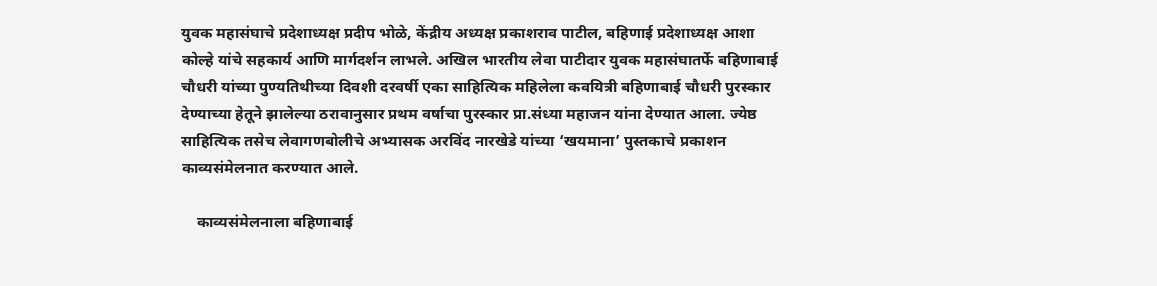युवक महासंघाचे प्रदेशाध्यक्ष प्रदीप भोळे, केंद्रीय अध्यक्ष प्रकाशराव पाटील, बहिणाई प्रदेशाध्यक्ष आशा कोल्हे यांचे सहकार्य आणि मार्गदर्शन लाभले. अखिल भारतीय लेवा पाटीदार युवक महासंघातर्फे बहिणाबाई चौधरी यांच्या पुण्यतिथीच्या दिवशी दरवर्षी एका साहित्यिक महिलेला कवयित्री बहिणाबाई चौधरी पुरस्कार देण्याच्या हेतूने झालेल्या ठरावानुसार प्रथम वर्षाचा पुरस्कार प्रा.संध्या महाजन यांना देण्यात आला. ज्येष्ठ साहित्यिक तसेच लेवागणबोलीचे अभ्यासक अरविंद नारखेडे यांच्या ‘खयमाना’ पुस्तकाचे प्रकाशन काव्यसंमेलनात करण्यात आले.

    काव्यसंमेलनाला बहिणाबाई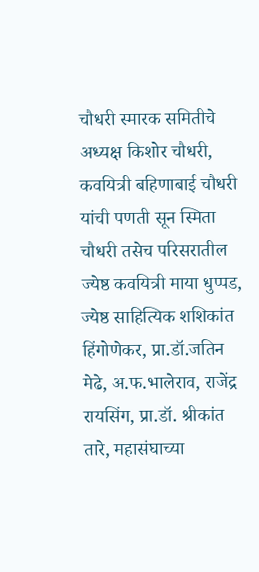चौधरी स्मारक समितीचे अध्यक्ष किशोर चौधरी, कवयित्री बहिणाबाई चौधरी यांची पणती सून स्मिता चौधरी तसेच परिसरातील ज्येष्ठ कवयित्री माया धुप्पड, ज्येष्ठ साहित्यिक शशिकांत हिंगोणेकर, प्रा.डॉ.जतिन मेढे, अ.फ.भालेराव, राजेंद्र रायसिंग, प्रा.डॉ. श्रीकांत तारे, महासंघाच्या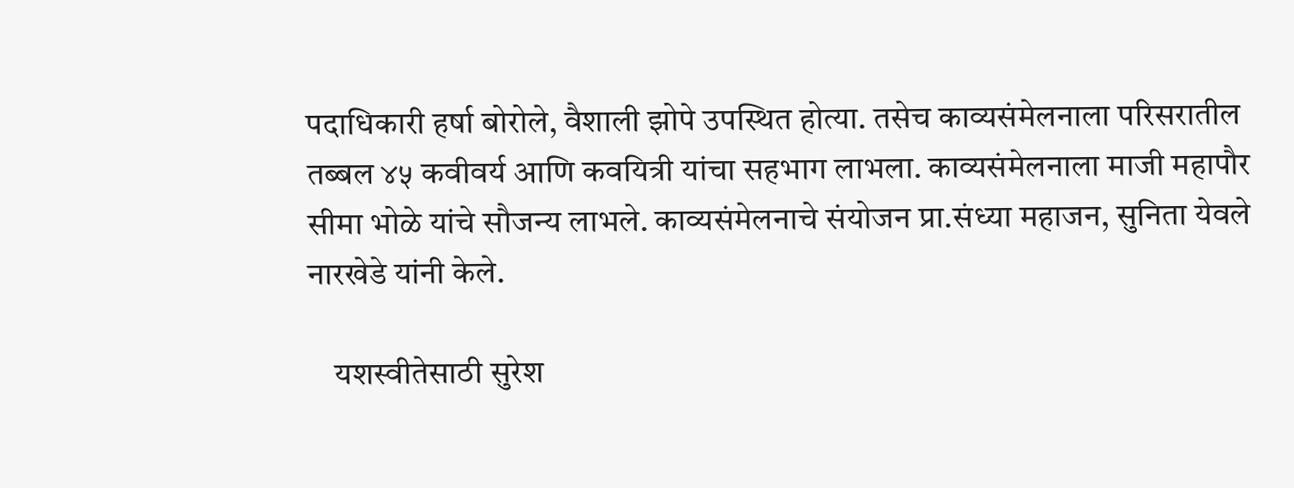पदाधिकारी हर्षा बोरोले, वैशाली झोपे उपस्थित होत्या. तसेच काव्यसंमेलनाला परिसरातील तब्बल ४५ कवीवर्य आणि कवयित्री यांचा सहभाग लाभला. काव्यसंमेलनाला माजी महापौर सीमा भोळे यांचे सौजन्य लाभले. काव्यसंमेलनाचे संयोजन प्रा.संध्या महाजन, सुनिता येवले नारखेडे यांनी केले.

    यशस्वीतेसाठी सुरेश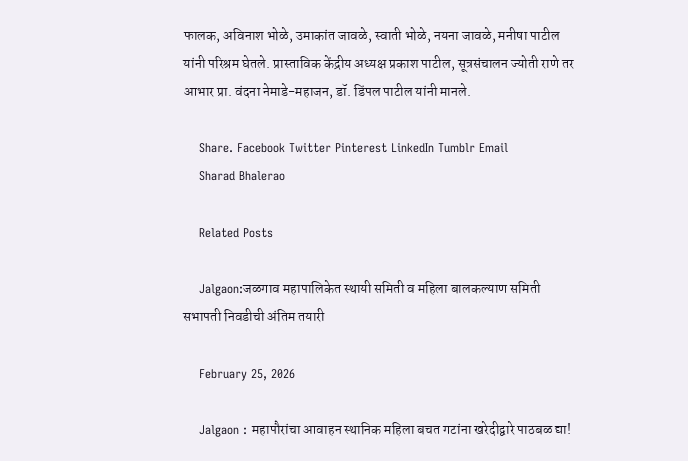फालक, अविनाश भोळे, उमाकांत जावळे, स्वाती भोळे, नयना जावळे, मनीषा पाटील यांनी परिश्रम घेतले. प्रास्ताविक केंद्रीय अध्यक्ष प्रकाश पाटील, सूत्रसंचालन ज्योती राणे तर आभार प्रा. वंदना नेमाडे-महाजन, डॉ. डिंपल पाटील यांनी मानले.

    Share. Facebook Twitter Pinterest LinkedIn Tumblr Email
    Sharad Bhalerao

    Related Posts

    Jalgaon:जळगाव महापालिकेत स्थायी समिती व महिला बालकल्याण समिती सभापती निवडीची अंतिम तयारी

    February 25, 2026

    Jalgaon : महापौरांचा आवाहन स्थानिक महिला बचत गटांना खरेदीद्वारे पाठबळ द्या!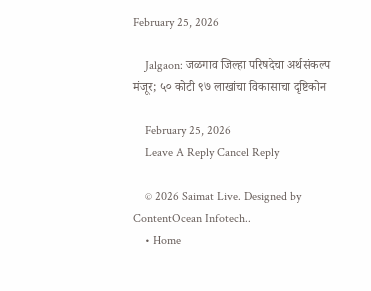February 25, 2026

    Jalgaon: जळगाव जिल्हा परिषदेचा अर्थसंकल्प मंजूर; ५० कोटी ९७ लाखांचा विकासाचा दृष्टिकोन

    February 25, 2026
    Leave A Reply Cancel Reply

    © 2026 Saimat Live. Designed by ContentOcean Infotech..
    • Home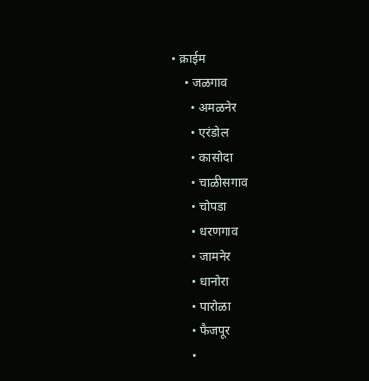• क्राईम
    • जळगाव
      • अमळनेर
      • एरंडोल
      • कासोदा
      • चाळीसगाव
      • चोपडा
      • धरणगाव
      • जामनेर
      • धानोरा
      • पारोळा
      • फैजपूर
      •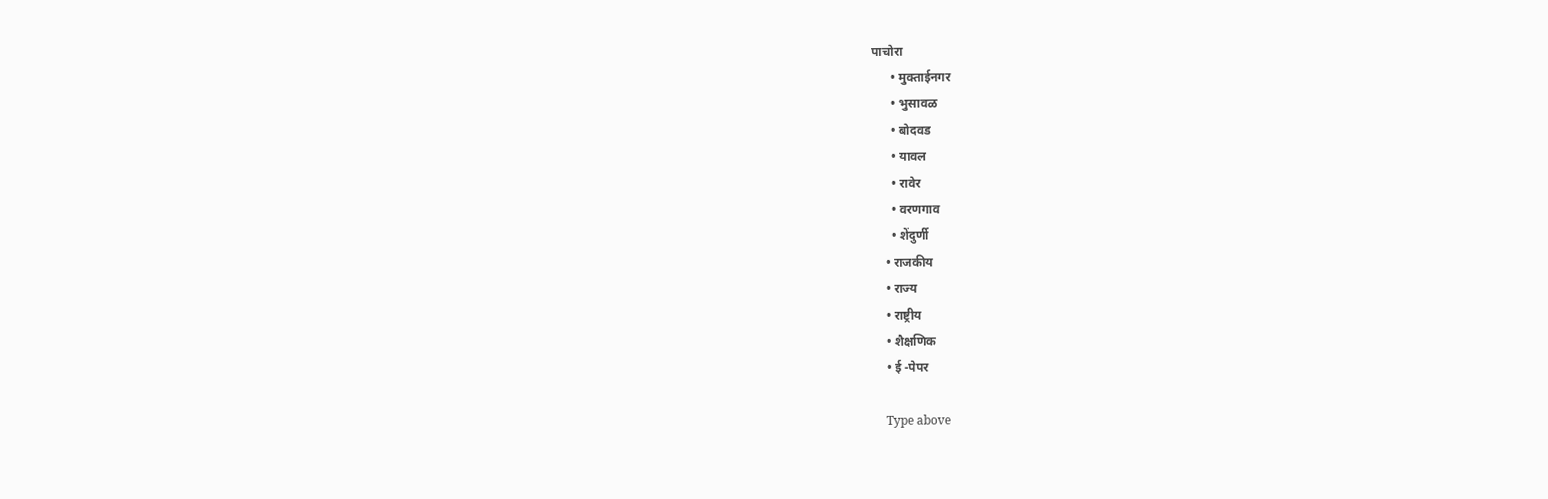पाचोरा
      • मुक्ताईनगर
      • भुसावळ
      • बोदवड
      • यावल
      • रावेर
      • वरणगाव
      • शेंदुर्णी
    • राजकीय
    • राज्य
    • राष्ट्रीय
    • शैक्षणिक
    • ई -पेपर

    Type above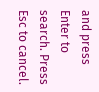and press Enter to search. Press Esc to cancel.